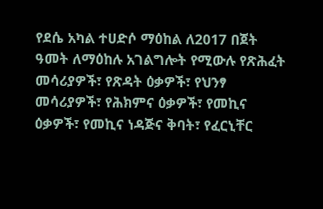የደሴ አካል ተሀድሶ ማዕከል ለ2017 በጀት ዓመት ለማዕከሉ አገልግሎት የሚውሉ የጽሕፈት መሳሪያዎች፣ የጽዳት ዕቃዎች፣ የህንፃ መሳሪያዎች፣ የሕክምና ዕቃዎች፣ የመኪና ዕቃዎች፣ የመኪና ነዳጅና ቅባት፣ የፈርኒቸር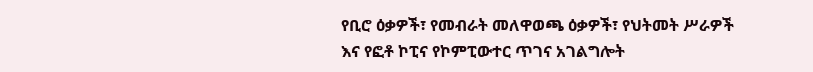የቢሮ ዕቃዎች፣ የመብራት መለዋወጫ ዕቃዎች፣ የህትመት ሥራዎች እና የፎቶ ኮፒና የኮምፒውተር ጥገና አገልግሎት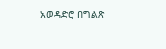አወዳድሮ በግልጽ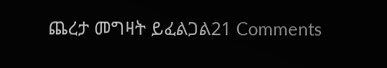ጨረታ መግዛት ይፈልጋል21 Comments